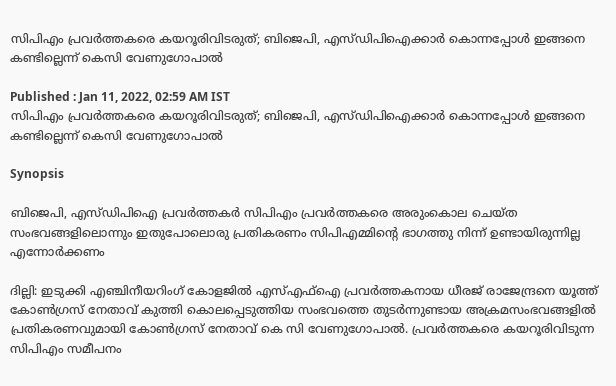സിപിഎം പ്രവര്‍ത്തകരെ കയറൂരിവിടരുത്; ബിജെപി, എസ്ഡിപിഐക്കാർ കൊന്നപ്പോൾ ഇങ്ങനെ കണ്ടില്ലെന്ന് കെസി വേണുഗോപാൽ

Published : Jan 11, 2022, 02:59 AM IST
സിപിഎം പ്രവര്‍ത്തകരെ കയറൂരിവിടരുത്; ബിജെപി, എസ്ഡിപിഐക്കാർ കൊന്നപ്പോൾ ഇങ്ങനെ കണ്ടില്ലെന്ന് കെസി വേണുഗോപാൽ

Synopsis

ബിജെപി, എസ്ഡിപിഐ പ്രവര്‍ത്തകര്‍ സിപിഎം പ്രവര്‍ത്തകരെ അരുംകൊല ചെയ്ത സംഭവങ്ങളിലൊന്നും ഇതുപോലൊരു പ്രതികരണം സിപിഎമ്മിന്റെ ഭാഗത്തു നിന്ന് ഉണ്ടായിരുന്നില്ല എന്നോര്‍ക്കണം

ദില്ലി: ഇടുക്കി എഞ്ചിനീയറിംഗ് കോളജിൽ എസ്എഫ്ഐ പ്രവർത്തകനായ ധീരജ് രാജേന്ദ്രനെ യൂത്ത് കോൺഗ്രസ് നേതാവ് കുത്തി കൊലപ്പെടുത്തിയ സംഭവത്തെ തുടർന്നുണ്ടായ അക്രമസംഭവങ്ങളിൽ പ്രതികരണവുമായി കോൺഗ്രസ് നേതാവ് കെ സി വേണുഗോപാൽ. പ്രവര്‍ത്തകരെ കയറൂരിവിടുന്ന സിപിഎം സമീപനം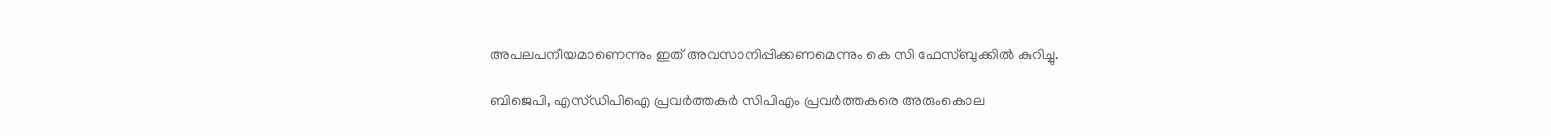അപലപനീയമാണെന്നും ഇത് അവസാനിപ്പിക്കണമെന്നും കെ സി ഫേസ്ബുക്കിൽ കുറിച്ചു.

ബിജെപി, എസ്ഡിപിഐ പ്രവര്‍ത്തകര്‍ സിപിഎം പ്രവര്‍ത്തകരെ അരുംകൊല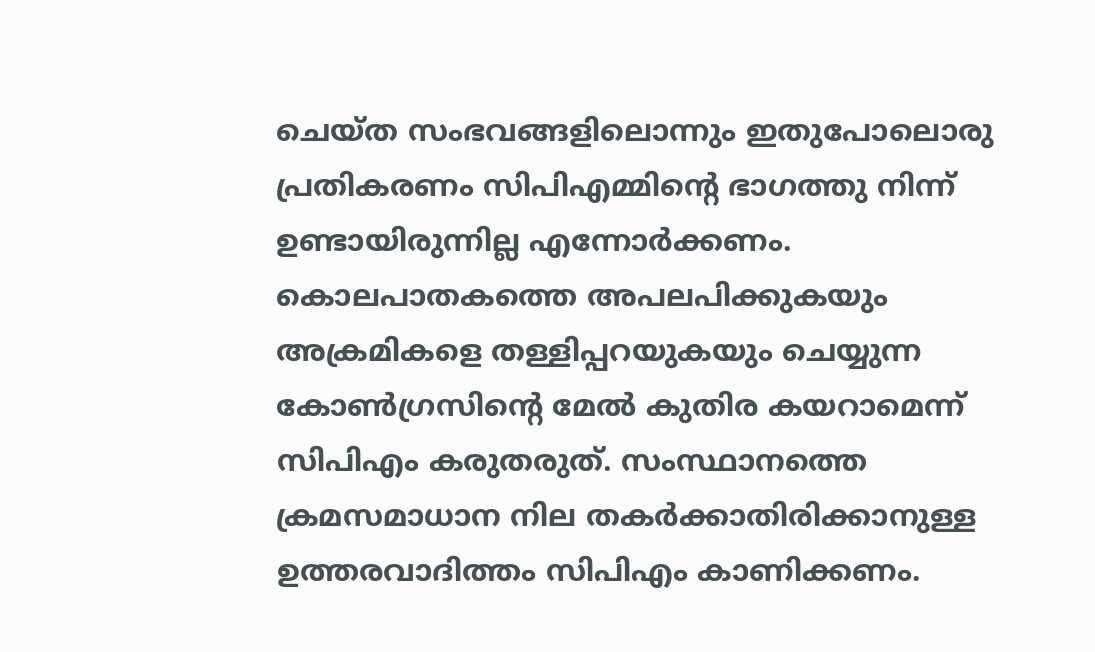ചെയ്ത സംഭവങ്ങളിലൊന്നും ഇതുപോലൊരു പ്രതികരണം സിപിഎമ്മിന്റെ ഭാഗത്തു നിന്ന് ഉണ്ടായിരുന്നില്ല എന്നോര്‍ക്കണം. കൊലപാതകത്തെ അപലപിക്കുകയും അക്രമികളെ തള്ളിപ്പറയുകയും ചെയ്യുന്ന കോണ്‍ഗ്രസിന്റെ മേല്‍ കുതിര കയറാമെന്ന് സിപിഎം കരുതരുത്. സംസ്ഥാനത്തെ ക്രമസമാധാന നില തകര്‍ക്കാതിരിക്കാനുള്ള ഉത്തരവാദിത്തം സിപിഎം കാണിക്കണം.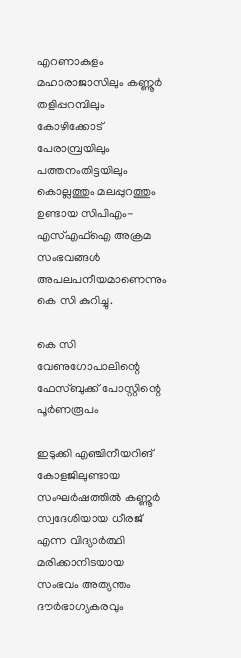എറണാകുളം മഹാരാജാസിലും കണ്ണൂര്‍ തളിപ്പറമ്പിലും കോഴിക്കോട് പേരാമ്പ്രയിലും പത്തനംതിട്ടയിലും കൊല്ലത്തും മലപ്പുറത്തും ഉണ്ടായ സിപിഎം-എസ്എഫ്‌ഐ അക്രമ സംഭവങ്ങള്‍ അപലപനീയമാണെന്നും കെ സി കുറിച്ചു.

കെ സി വേണുഗോപാലിന്റെ ഫേസ്ബുക്ക് പോസ്റ്റിന്റെ പൂർണരൂപം

ഇടുക്കി എഞ്ചിനീയറിങ് കോളജിലുണ്ടായ സംഘര്‍ഷത്തില്‍ കണ്ണൂര്‍ സ്വദേശിയായ ധീരജ് എന്ന വിദ്യാര്‍ത്ഥി മരിക്കാനിടയായ സംഭവം അത്യന്തം ദൗര്‍ഭാഗ്യകരവും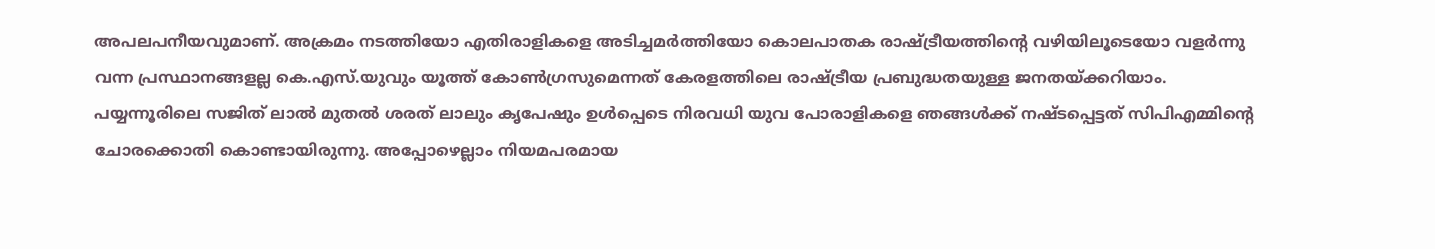അപലപനീയവുമാണ്. അക്രമം നടത്തിയോ എതിരാളികളെ അടിച്ചമർത്തിയോ കൊലപാതക രാഷ്ട്രീയത്തിന്റെ വഴിയിലൂടെയോ വളർന്നു വന്ന പ്രസ്ഥാനങ്ങളല്ല കെ.എസ്.യുവും യൂത്ത് കോൺഗ്രസുമെന്നത് കേരളത്തിലെ രാഷ്ട്രീയ പ്രബുദ്ധതയുള്ള ജനതയ്ക്കറിയാം.
പയ്യന്നൂരിലെ സജിത് ലാല്‍ മുതല്‍ ശരത് ലാലും കൃപേഷും ഉള്‍പ്പെടെ നിരവധി യുവ പോരാളികളെ ഞങ്ങള്‍ക്ക് നഷ്ടപ്പെട്ടത് സിപിഎമ്മിന്റെ ചോരക്കൊതി കൊണ്ടായിരുന്നു. അപ്പോഴെല്ലാം നിയമപരമായ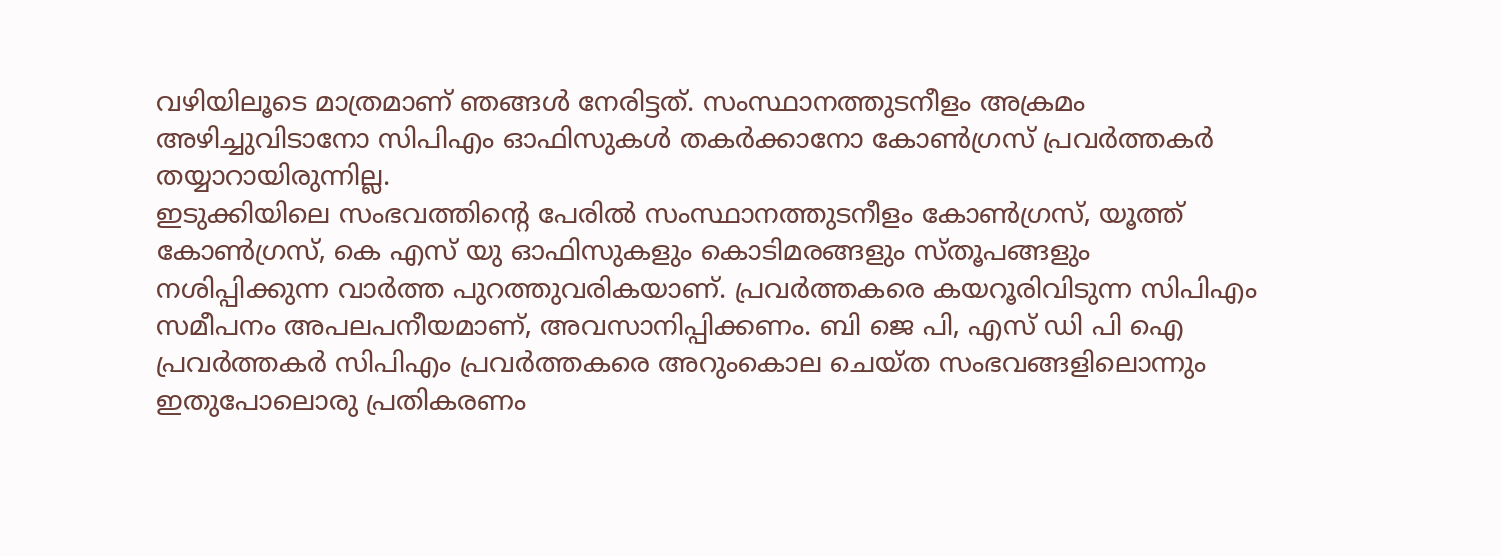വഴിയിലൂടെ മാത്രമാണ് ഞങ്ങള്‍ നേരിട്ടത്. സംസ്ഥാനത്തുടനീളം അക്രമം അഴിച്ചുവിടാനോ സിപിഎം ഓഫിസുകള്‍ തകര്‍ക്കാനോ കോണ്‍ഗ്രസ് പ്രവര്‍ത്തകര്‍ തയ്യാറായിരുന്നില്ല.
ഇടുക്കിയിലെ സംഭവത്തിന്റെ പേരില്‍ സംസ്ഥാനത്തുടനീളം കോണ്‍ഗ്രസ്, യൂത്ത് കോണ്‍ഗ്രസ്, കെ എസ് യു ഓഫിസുകളും കൊടിമരങ്ങളും സ്തൂപങ്ങളും നശിപ്പിക്കുന്ന വാര്‍ത്ത പുറത്തുവരികയാണ്. പ്രവര്‍ത്തകരെ കയറൂരിവിടുന്ന സിപിഎം സമീപനം അപലപനീയമാണ്, അവസാനിപ്പിക്കണം. ബി ജെ പി, എസ് ഡി പി ഐ പ്രവര്‍ത്തകര്‍ സിപിഎം പ്രവര്‍ത്തകരെ അറുംകൊല ചെയ്ത സംഭവങ്ങളിലൊന്നും ഇതുപോലൊരു പ്രതികരണം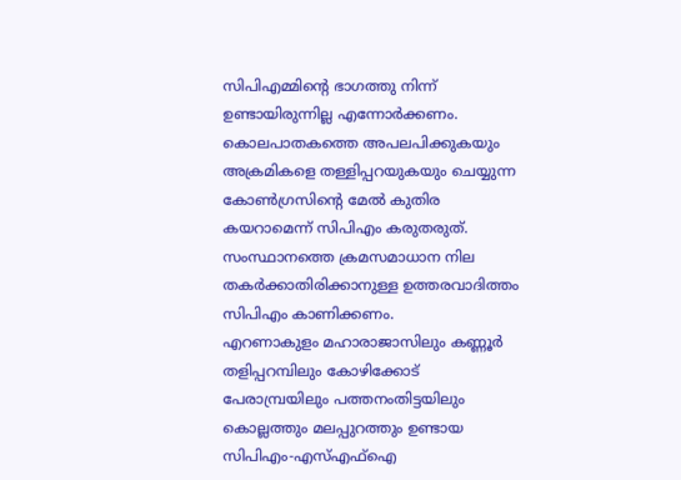സിപിഎമ്മിന്റെ ഭാഗത്തു നിന്ന് ഉണ്ടായിരുന്നില്ല എന്നോര്‍ക്കണം. കൊലപാതകത്തെ അപലപിക്കുകയും അക്രമികളെ തള്ളിപ്പറയുകയും ചെയ്യുന്ന കോണ്‍ഗ്രസിന്റെ മേല്‍ കുതിര കയറാമെന്ന് സിപിഎം കരുതരുത്. സംസ്ഥാനത്തെ ക്രമസമാധാന നില തകര്‍ക്കാതിരിക്കാനുള്ള ഉത്തരവാദിത്തം സിപിഎം കാണിക്കണം.
എറണാകുളം മഹാരാജാസിലും കണ്ണൂര്‍ തളിപ്പറമ്പിലും കോഴിക്കോട് പേരാമ്പ്രയിലും പത്തനംതിട്ടയിലും കൊല്ലത്തും മലപ്പുറത്തും ഉണ്ടായ സിപിഎം-എസ്എഫ്‌ഐ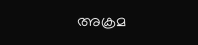അക്രമ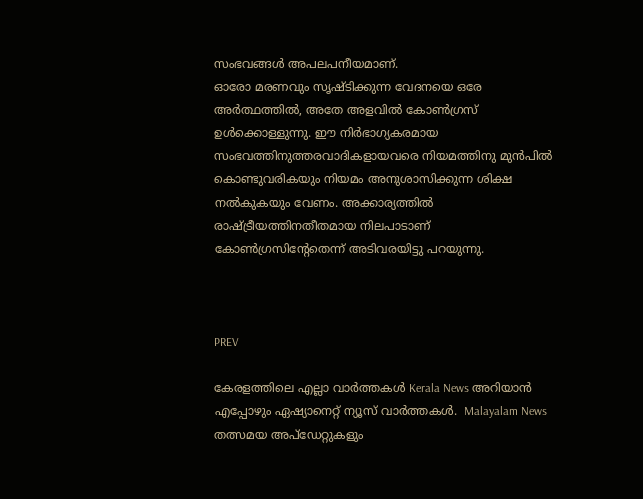സംഭവങ്ങള്‍ അപലപനീയമാണ്.
ഓരോ മരണവും സൃഷ്ടിക്കുന്ന വേദനയെ ഒരേ അര്‍ത്ഥത്തില്‍, അതേ അളവില്‍ കോണ്‍ഗ്രസ് ഉള്‍ക്കൊള്ളുന്നു. ഈ നിർഭാഗ്യകരമായ സംഭവത്തിനുത്തരവാദികളായവരെ നിയമത്തിനു മുൻപിൽ കൊണ്ടുവരികയും നിയമം അനുശാസിക്കുന്ന ശിക്ഷ നൽകുകയും വേണം. അക്കാര്യത്തിൽ രാഷ്ട്രീയത്തിനതീതമായ നിലപാടാണ് കോൺഗ്രസിന്റേതെന്ന് അടിവരയിട്ടു പറയുന്നു.



PREV

കേരളത്തിലെ എല്ലാ വാർത്തകൾ Kerala News അറിയാൻ  എപ്പോഴും ഏഷ്യാനെറ്റ് ന്യൂസ് വാർത്തകൾ.  Malayalam News   തത്സമയ അപ്‌ഡേറ്റുകളും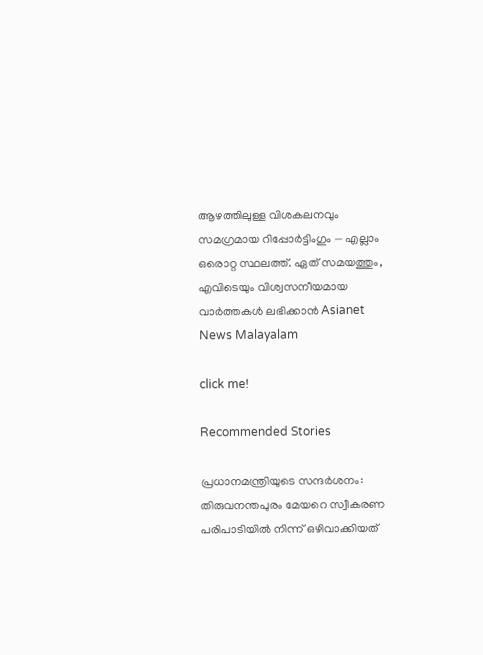ആഴത്തിലുള്ള വിശകലനവും സമഗ്രമായ റിപ്പോർട്ടിംഗും — എല്ലാം ഒരൊറ്റ സ്ഥലത്ത്. ഏത് സമയത്തും, എവിടെയും വിശ്വസനീയമായ വാർത്തകൾ ലഭിക്കാൻ Asianet News Malayalam

click me!

Recommended Stories

പ്രധാനമന്ത്രിയുടെ സന്ദർശനം: തിരുവനന്തപുരം മേയറെ സ്വീകരണ പരിപാടിയിൽ നിന്ന് ഒഴിവാക്കിയത്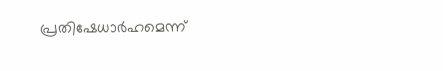പ്രതിഷേധാർഹമെന്ന്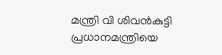മന്ത്രി വി ശിവൻകുട്ടി
പ്രധാനമന്ത്രിയെ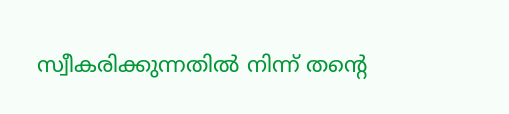സ്വീകരിക്കുന്നതിൽ നിന്ന് തന്റെ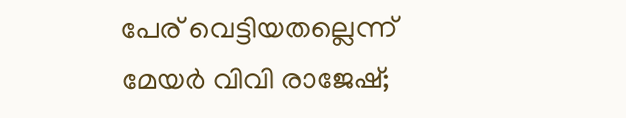പേര് വെട്ടിയതല്ലെന്ന് മേയർ വിവി രാജേഷ്;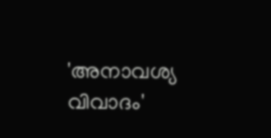'അനാവശ്യ വിവാദം'